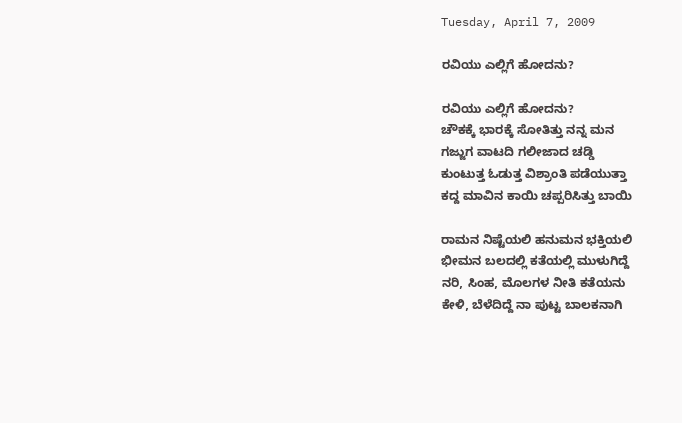Tuesday, April 7, 2009

ರವಿಯು ಎಲ್ಲಿಗೆ ಹೋದನು?

ರವಿಯು ಎಲ್ಲಿಗೆ ಹೋದನು?
ಚೌಕಕ್ಕೆ ಭಾರಕ್ಕೆ ಸೋತಿತ್ತು ನನ್ನ ಮನ
ಗಜ್ಜುಗ ವಾಟದಿ ಗಲೀಜಾದ ಚಡ್ಡಿ
ಕುಂಟುತ್ತ ಓಡುತ್ತ ವಿಶ್ರಾಂತಿ ಪಡೆಯುತ್ತಾ
ಕದ್ದ ಮಾವಿನ ಕಾಯಿ ಚಪ್ಪರಿಸಿತ್ತು ಬಾಯಿ

ರಾಮನ ನಿಷ್ಟೆಯಲಿ ಹನುಮನ ಭಕ್ತಿಯಲಿ
ಭೀಮನ ಬಲದಲ್ಲಿ ಕತೆಯಲ್ಲಿ ಮುಳುಗಿದ್ದೆ
ನರಿ, ಸಿಂಹ, ಮೊಲಗಳ ನೀತಿ ಕತೆಯನು
ಕೇಳಿ, ಬೆಳೆದಿದ್ದೆ ನಾ ಪುಟ್ಟ ಬಾಲಕನಾಗಿ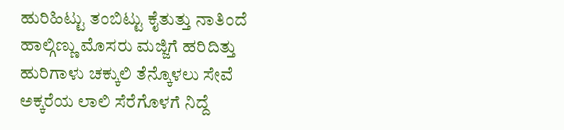ಹುರಿಹಿಟ್ಟು ತಂಬಿಟ್ಟು ಕೈತುತ್ತು ನಾತಿಂದೆ
ಹಾಲ್ಗಿಣ್ಣು ಮೊಸರು ಮಜ್ಜಿಗೆ ಹರಿದಿತ್ತು
ಹುರಿಗಾಳು ಚಕ್ಕುಲಿ ತೆನ್ಕೊಳಲು ಸೇವೆ
ಅಕ್ಕರೆಯ ಲಾಲಿ ಸೆರೆಗೊಳಗೆ ನಿದ್ದೆ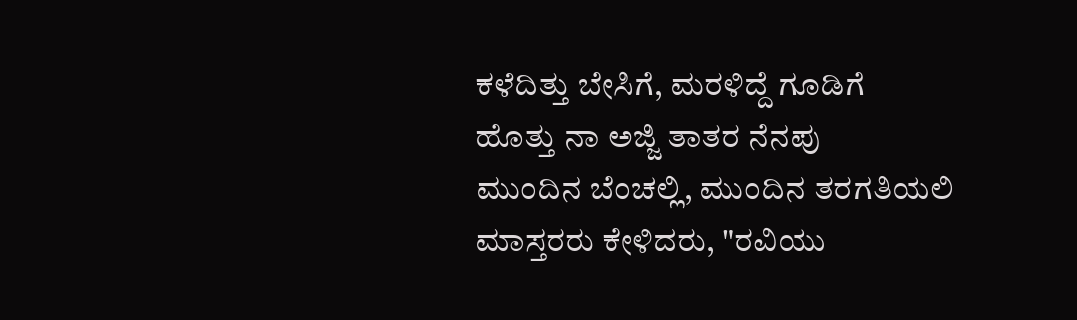ಕಳೆದಿತ್ತು ಬೇಸಿಗೆ, ಮರಳಿದ್ದೆ ಗೂಡಿಗೆ
ಹೊತ್ತು ನಾ ಅಜ್ಜಿ ತಾತರ ನೆನಪು
ಮುಂದಿನ ಬೆಂಚಲ್ಲಿ, ಮುಂದಿನ ತರಗತಿಯಲಿ
ಮಾಸ್ತರರು ಕೇಳಿದರು, "ರವಿಯು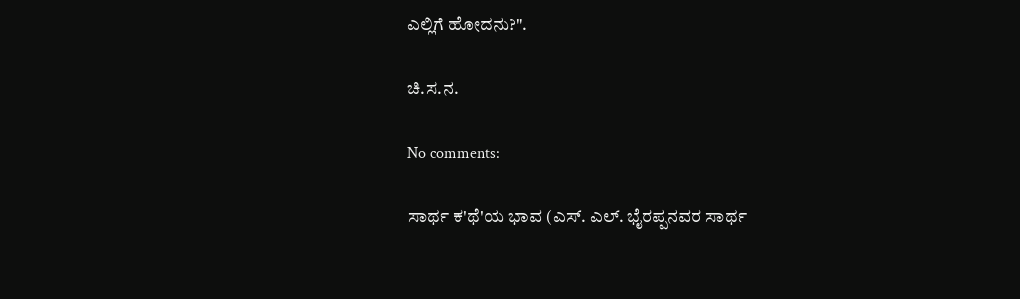ಎಲ್ಲಿಗೆ ಹೋದನು?".

ಚಿ.ಸ.ನ.

No comments:

ಸಾರ್ಥ ಕ'ಥೆ'ಯ ಭಾವ (ಎಸ್. ಎಲ್. ಭೈರಪ್ಪನವರ ಸಾರ್ಥ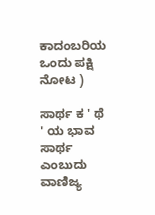ಕಾದಂಬರಿಯ ಒಂದು ಪಕ್ಷಿ ನೋಟ )

ಸಾರ್ಥ ಕ ' ಥೆ ' ಯ ಭಾವ ಸಾರ್ಥ ಎಂಬುದು ವಾಣಿಜ್ಯ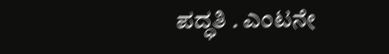ಪದ್ಧತಿ . ಎಂಟನೇ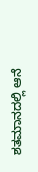ಶತಮಾನದಲ್ಲಿ ಆನೆ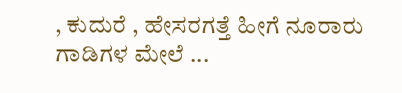, ಕುದುರೆ , ಹೇಸರಗತ್ತೆ ಹೀಗೆ ನೂರಾರು ಗಾಡಿಗಳ ಮೇಲೆ ...